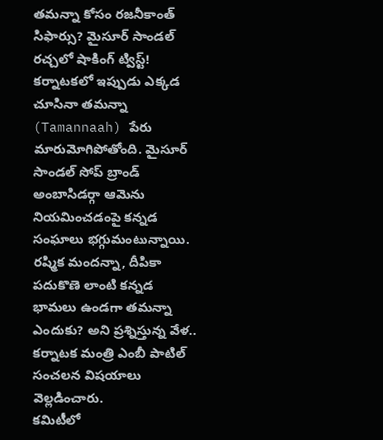తమన్నా కోసం రజనీకాంత్ సిఫార్సు? మైసూర్ సాండల్ రచ్చలో షాకింగ్ ట్విస్ట్!
కర్నాటకలో ఇప్పుడు ఎక్కడ చూసినా తమన్నా (Tamannaah) పేరు మారుమోగిపోతోంది. మైసూర్ సాండల్ సోప్ బ్రాండ్ అంబాసిడర్గా ఆమెను నియమించడంపై కన్నడ సంఘాలు భగ్గుమంటున్నాయి. రష్మిక మందన్నా, దీపికా పదుకొణె లాంటి కన్నడ భామలు ఉండగా తమన్నా ఎందుకు? అని ప్రశ్నిస్తున్న వేళ.. కర్నాటక మంత్రి ఎంబీ పాటిల్ సంచలన విషయాలు వెల్లడించారు.
కమిటీలో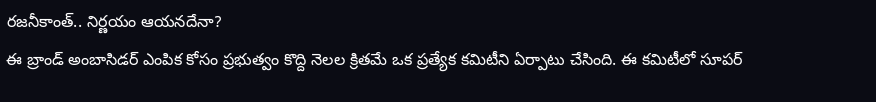రజనీకాంత్.. నిర్ణయం ఆయనదేనా?
ఈ బ్రాండ్ అంబాసిడర్ ఎంపిక కోసం ప్రభుత్వం కొద్ది నెలల క్రితమే ఒక ప్రత్యేక కమిటీని ఏర్పాటు చేసింది. ఈ కమిటీలో సూపర్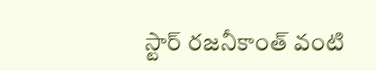స్టార్ రజనీకాంత్ వంటి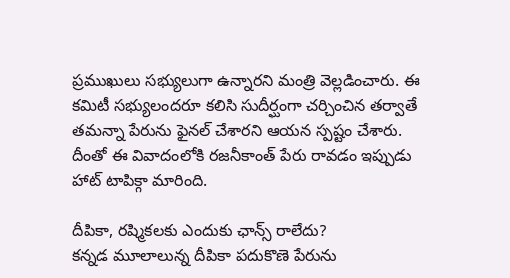ప్రముఖులు సభ్యులుగా ఉన్నారని మంత్రి వెల్లడించారు. ఈ కమిటీ సభ్యులందరూ కలిసి సుదీర్ఘంగా చర్చించిన తర్వాతే తమన్నా పేరును ఫైనల్ చేశారని ఆయన స్పష్టం చేశారు. దీంతో ఈ వివాదంలోకి రజనీకాంత్ పేరు రావడం ఇప్పుడు హాట్ టాపిక్గా మారింది.

దీపికా, రష్మికలకు ఎందుకు ఛాన్స్ రాలేదు?
కన్నడ మూలాలున్న దీపికా పదుకొణె పేరును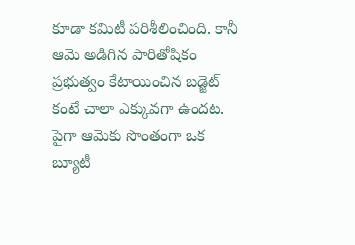కూడా కమిటీ పరిశీలించింది. కానీ ఆమె అడిగిన పారితోషికం ప్రభుత్వం కేటాయించిన బడ్జెట్ కంటే చాలా ఎక్కువగా ఉందట. పైగా ఆమెకు సొంతంగా ఒక బ్యూటీ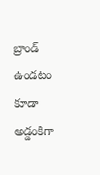బ్రాండ్ ఉండటం కూడా అడ్డంకిగా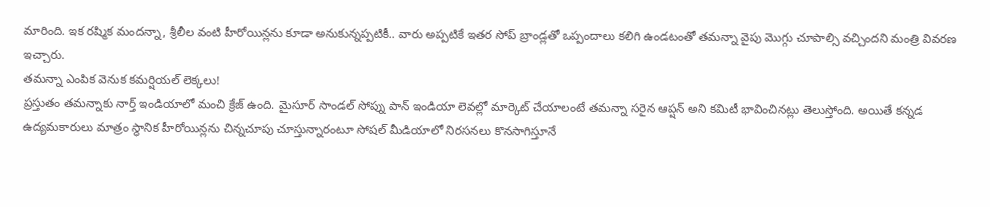మారింది. ఇక రష్మిక మందన్నా, శ్రీలీల వంటి హీరోయిన్లను కూడా అనుకున్నప్పటికీ.. వారు అప్పటికే ఇతర సోప్ బ్రాండ్లతో ఒప్పందాలు కలిగి ఉండటంతో తమన్నా వైపు మొగ్గు చూపాల్సి వచ్చిందని మంత్రి వివరణ ఇచ్చారు.
తమన్నా ఎంపిక వెనుక కమర్షియల్ లెక్కలు!
ప్రస్తుతం తమన్నాకు నార్త్ ఇండియాలో మంచి క్రేజ్ ఉంది. మైసూర్ సాండల్ సోప్ను పాన్ ఇండియా లెవల్లో మార్కెట్ చేయాలంటే తమన్నా సరైన ఆప్షన్ అని కమిటీ భావించినట్లు తెలుస్తోంది. అయితే కన్నడ ఉద్యమకారులు మాత్రం స్థానిక హీరోయిన్లను చిన్నచూపు చూస్తున్నారంటూ సోషల్ మీడియాలో నిరసనలు కొనసాగిస్తూనే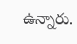ఉన్నారు.